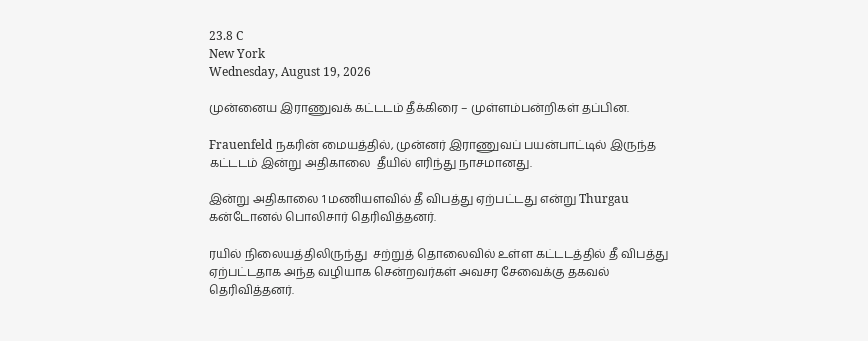23.8 C
New York
Wednesday, August 19, 2026

முன்னைய இராணுவக் கட்டடம் தீக்கிரை – முள்ளம்பன்றிகள் தப்பின.

Frauenfeld நகரின் மையத்தில், முன்னர் இராணுவப் பயன்பாட்டில் இருந்த கட்டடம் இன்று அதிகாலை  தீயில் எரிந்து நாசமானது.

இன்று அதிகாலை 1 மணியளவில் தீ விபத்து ஏற்பட்டது என்று Thurgau கன்டோனல் பொலிசார் தெரிவித்தனர்.

ரயில் நிலையத்திலிருந்து  சற்றுத் தொலைவில் உள்ள கட்டடத்தில் தீ விபத்து ஏற்பட்டதாக அந்த வழியாக சென்றவர்கள் அவசர சேவைக்கு தகவல் தெரிவித்தனர்.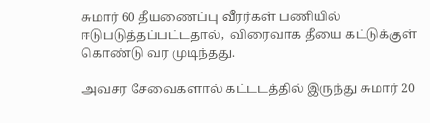சுமார் 60 தீயணைப்பு வீரர்கள் பணியில் ஈடுபடுத்தப்பட்டதால்,  விரைவாக தீயை கட்டுக்குள் கொண்டு வர முடிந்தது.

அவசர சேவைகளால் கட்டடத்தில் இருந்து சுமார் 20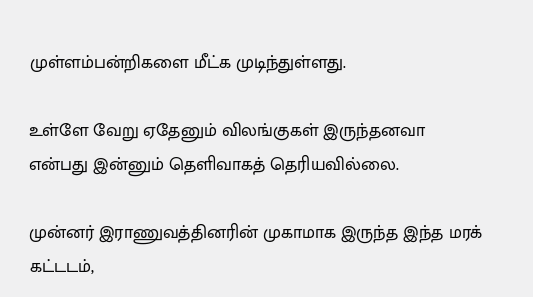முள்ளம்பன்றிகளை மீட்க முடிந்துள்ளது.

உள்ளே வேறு ஏதேனும் விலங்குகள் இருந்தனவா என்பது இன்னும் தெளிவாகத் தெரியவில்லை.

முன்னர் இராணுவத்தினரின் முகாமாக இருந்த இந்த மரக் கட்டடம்,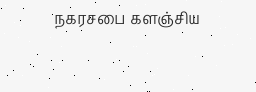நகரசபை களஞ்சிய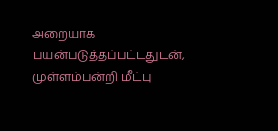அறையாக பயன்படுத்தப்பட்டதுடன், முள்ளம்பன்றி மீட்பு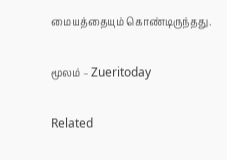மையத்தையும் கொண்டிருந்தது.

மூலம் – Zueritoday

Related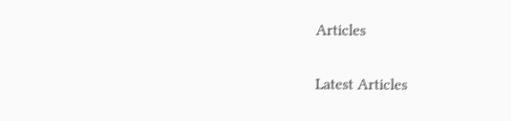Articles

Latest Articles